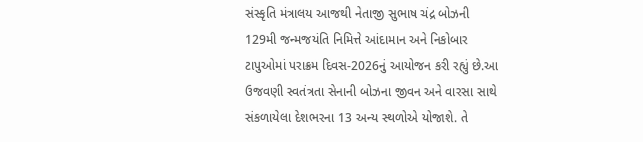સંસ્કૃતિ મંત્રાલય આજથી નેતાજી સુભાષ ચંદ્ર બોઝની 129મી જન્મજયંતિ નિમિત્તે આંદામાન અને નિકોબાર ટાપુઓમાં પરાક્રમ દિવસ-2026નું આયોજન કરી રહ્યું છે.આ ઉજવણી સ્વતંત્રતા સેનાની બોઝના જીવન અને વારસા સાથે સંકળાયેલા દેશભરના 13 અન્ય સ્થળોએ યોજાશે. તે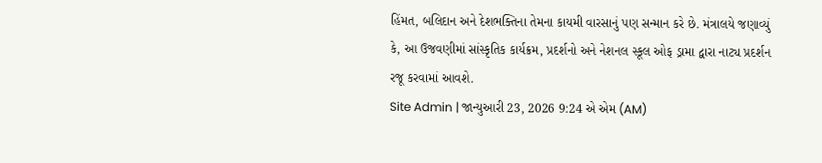હિંમત, બલિદાન અને દેશભક્તિના તેમના કાયમી વારસાનું પણ સન્માન કરે છે. મંત્રાલયે જણાવ્યું કે, આ ઉજવણીમાં સાંસ્કૃતિક કાર્યક્રમ, પ્રદર્શનો અને નેશનલ સ્કૂલ ઓફ ડ્રામા દ્વારા નાટ્ય પ્રદર્શન રજૂ કરવામાં આવશે.
Site Admin | જાન્યુઆરી 23, 2026 9:24 એ એમ (AM)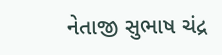નેતાજી સુભાષ ચંદ્ર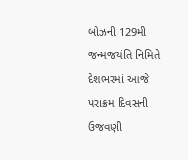બોઝની 129મી જન્મજયંતિ નિમિતે દેશભરમાં આજે પરાક્રમ દિવસની ઉજવણી